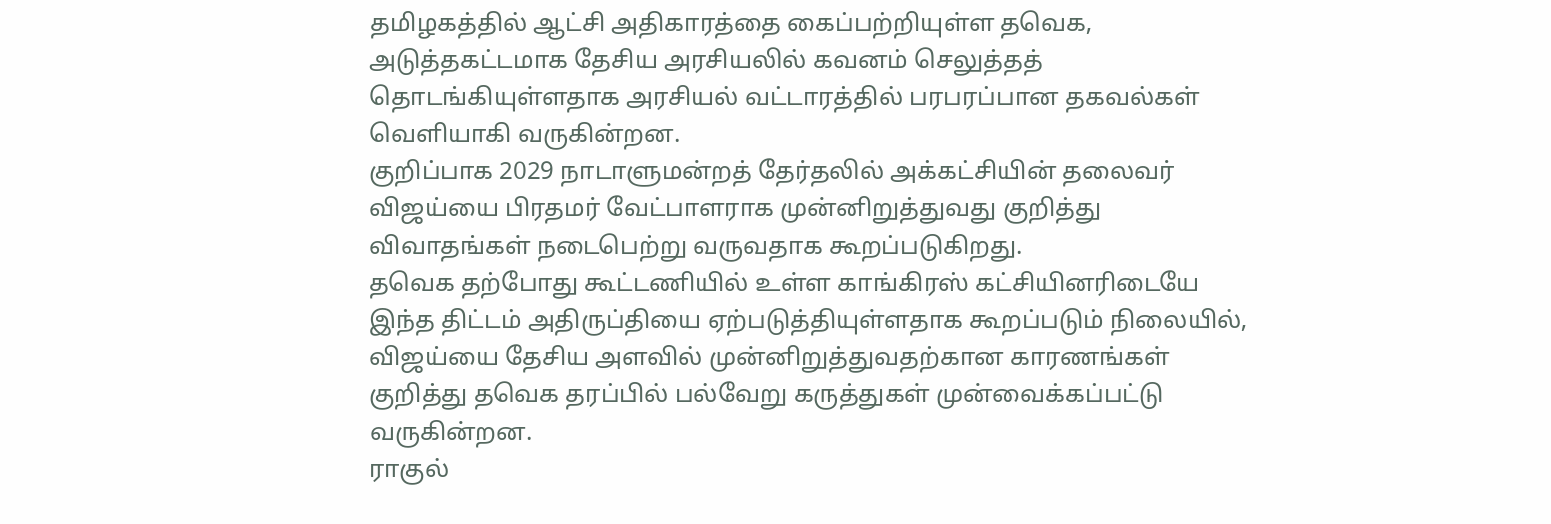தமிழகத்தில் ஆட்சி அதிகாரத்தை கைப்பற்றியுள்ள தவெக, அடுத்தகட்டமாக தேசிய அரசியலில் கவனம் செலுத்தத் தொடங்கியுள்ளதாக அரசியல் வட்டாரத்தில் பரபரப்பான தகவல்கள் வெளியாகி வருகின்றன.
குறிப்பாக 2029 நாடாளுமன்றத் தேர்தலில் அக்கட்சியின் தலைவர் விஜய்யை பிரதமர் வேட்பாளராக முன்னிறுத்துவது குறித்து விவாதங்கள் நடைபெற்று வருவதாக கூறப்படுகிறது.
தவெக தற்போது கூட்டணியில் உள்ள காங்கிரஸ் கட்சியினரிடையே இந்த திட்டம் அதிருப்தியை ஏற்படுத்தியுள்ளதாக கூறப்படும் நிலையில், விஜய்யை தேசிய அளவில் முன்னிறுத்துவதற்கான காரணங்கள் குறித்து தவெக தரப்பில் பல்வேறு கருத்துகள் முன்வைக்கப்பட்டு வருகின்றன.
ராகுல்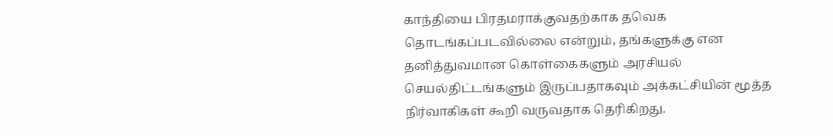காந்தியை பிரதமராக்குவதற்காக தவெக தொடங்கப்படவில்லை என்றும், தங்களுக்கு என தனித்துவமான கொள்கைகளும் அரசியல் செயல்திட்டங்களும் இருப்பதாகவும் அக்கட்சியின் மூத்த நிர்வாகிகள் கூறி வருவதாக தெரிகிறது.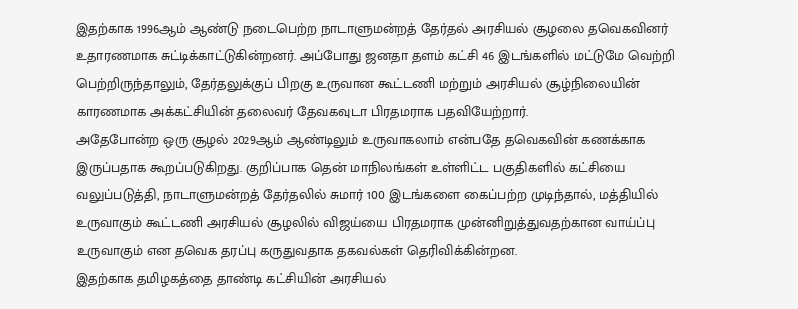இதற்காக 1996ஆம் ஆண்டு நடைபெற்ற நாடாளுமன்றத் தேர்தல் அரசியல் சூழலை தவெகவினர் உதாரணமாக சுட்டிக்காட்டுகின்றனர். அப்போது ஜனதா தளம் கட்சி 46 இடங்களில் மட்டுமே வெற்றி பெற்றிருந்தாலும், தேர்தலுக்குப் பிறகு உருவான கூட்டணி மற்றும் அரசியல் சூழ்நிலையின் காரணமாக அக்கட்சியின் தலைவர் தேவகவுடா பிரதமராக பதவியேற்றார்.
அதேபோன்ற ஒரு சூழல் 2029ஆம் ஆண்டிலும் உருவாகலாம் என்பதே தவெகவின் கணக்காக இருப்பதாக கூறப்படுகிறது. குறிப்பாக தென் மாநிலங்கள் உள்ளிட்ட பகுதிகளில் கட்சியை வலுப்படுத்தி, நாடாளுமன்றத் தேர்தலில் சுமார் 100 இடங்களை கைப்பற்ற முடிந்தால், மத்தியில் உருவாகும் கூட்டணி அரசியல் சூழலில் விஜய்யை பிரதமராக முன்னிறுத்துவதற்கான வாய்ப்பு உருவாகும் என தவெக தரப்பு கருதுவதாக தகவல்கள் தெரிவிக்கின்றன.
இதற்காக தமிழகத்தை தாண்டி கட்சியின் அரசியல்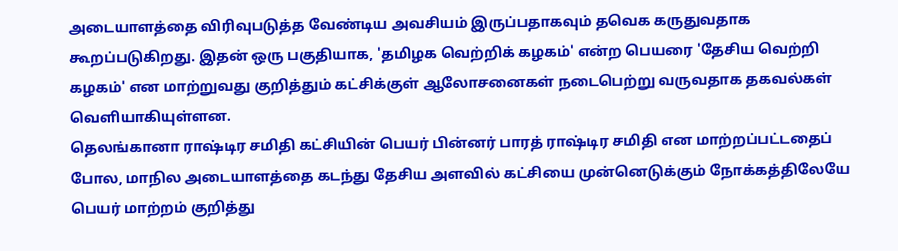அடையாளத்தை விரிவுபடுத்த வேண்டிய அவசியம் இருப்பதாகவும் தவெக கருதுவதாக கூறப்படுகிறது. இதன் ஒரு பகுதியாக, 'தமிழக வெற்றிக் கழகம்' என்ற பெயரை 'தேசிய வெற்றி கழகம்' என மாற்றுவது குறித்தும் கட்சிக்குள் ஆலோசனைகள் நடைபெற்று வருவதாக தகவல்கள் வெளியாகியுள்ளன.
தெலங்கானா ராஷ்டிர சமிதி கட்சியின் பெயர் பின்னர் பாரத் ராஷ்டிர சமிதி என மாற்றப்பட்டதைப் போல, மாநில அடையாளத்தை கடந்து தேசிய அளவில் கட்சியை முன்னெடுக்கும் நோக்கத்திலேயே பெயர் மாற்றம் குறித்து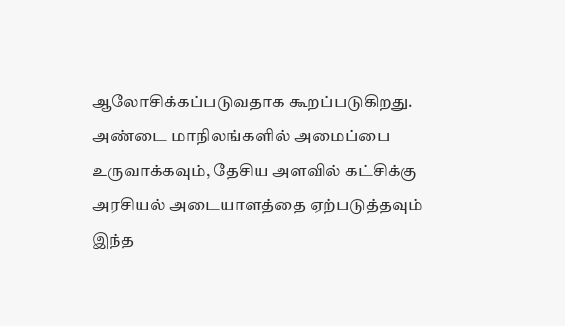ஆலோசிக்கப்படுவதாக கூறப்படுகிறது.
அண்டை மாநிலங்களில் அமைப்பை உருவாக்கவும், தேசிய அளவில் கட்சிக்கு அரசியல் அடையாளத்தை ஏற்படுத்தவும் இந்த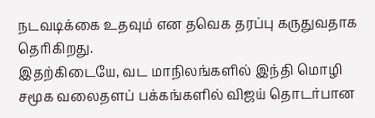நடவடிக்கை உதவும் என தவெக தரப்பு கருதுவதாக தெரிகிறது.
இதற்கிடையே, வட மாநிலங்களில் இந்தி மொழி சமூக வலைதளப் பக்கங்களில் விஜய் தொடர்பான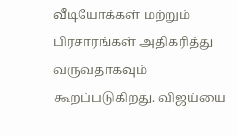வீடியோக்கள் மற்றும் பிரசாரங்கள் அதிகரித்து வருவதாகவும் கூறப்படுகிறது. விஜய்யை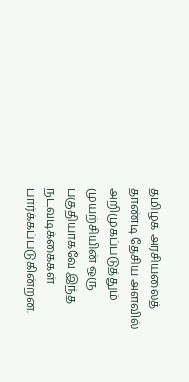தமிழக அரசியலைத் தாண்டி தேசிய அளவில் அறிமுகப்படுத்தும் முயற்சியின் ஒரு பகுதியாகவே இந்த நடவடிக்கைகள் பார்க்கப்படுகின்றன.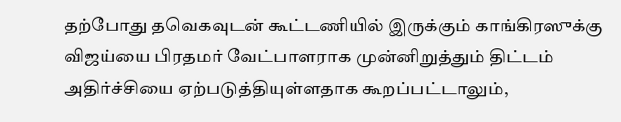தற்போது தவெகவுடன் கூட்டணியில் இருக்கும் காங்கிரஸுக்கு விஜய்யை பிரதமர் வேட்பாளராக முன்னிறுத்தும் திட்டம் அதிர்ச்சியை ஏற்படுத்தியுள்ளதாக கூறப்பட்டாலும்,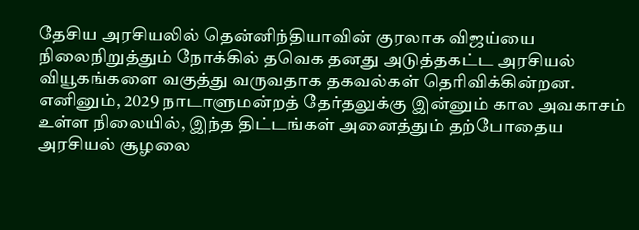தேசிய அரசியலில் தென்னிந்தியாவின் குரலாக விஜய்யை நிலைநிறுத்தும் நோக்கில் தவெக தனது அடுத்தகட்ட அரசியல் வியூகங்களை வகுத்து வருவதாக தகவல்கள் தெரிவிக்கின்றன.
எனினும், 2029 நாடாளுமன்றத் தேர்தலுக்கு இன்னும் கால அவகாசம் உள்ள நிலையில், இந்த திட்டங்கள் அனைத்தும் தற்போதைய அரசியல் சூழலை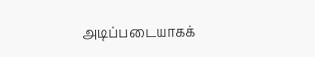அடிப்படையாகக்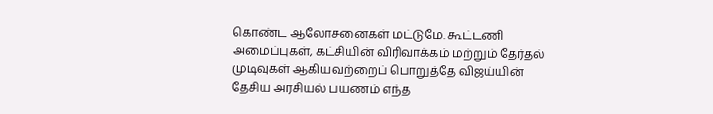கொண்ட ஆலோசனைகள் மட்டுமே. கூட்டணி அமைப்புகள், கட்சியின் விரிவாக்கம் மற்றும் தேர்தல் முடிவுகள் ஆகியவற்றைப் பொறுத்தே விஜய்யின் தேசிய அரசியல் பயணம் எந்த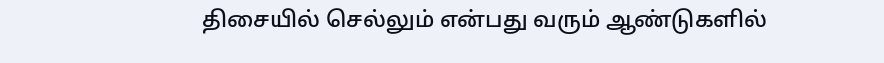திசையில் செல்லும் என்பது வரும் ஆண்டுகளில்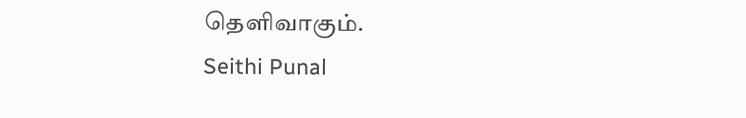தெளிவாகும்.
Seithi Punal